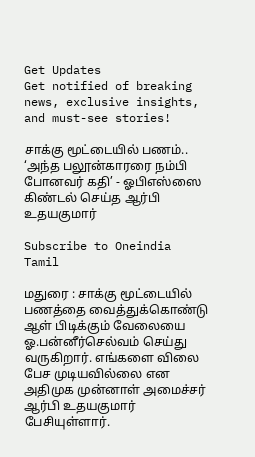Get Updates
Get notified of breaking news, exclusive insights, and must-see stories!

சாக்கு மூட்டையில் பணம்.. ‘அந்த பலூன்காரரை நம்பி போனவர் கதி’ - ஓபிஎஸ்ஸை கிண்டல் செய்த ஆர்பி உதயகுமார்

Subscribe to Oneindia Tamil

மதுரை : சாக்கு மூட்டையில் பணத்தை வைத்துக்கொண்டு ஆள் பிடிக்கும் வேலையை ஓ.பன்னீர்செல்வம் செய்து வருகிறார். எங்களை விலை பேச முடியவில்லை என அதிமுக முன்னாள் அமைச்சர் ஆர்பி உதயகுமார் பேசியுள்ளார்.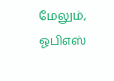மேலும், ஓபிஎஸ்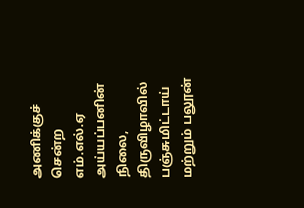அணிக்குச் சென்ற எம்.எல்.ஏ அய்யப்பனின் நிலை, திருவிழாவில் பஞ்சுமிட்டாய் மற்றும் பலூன்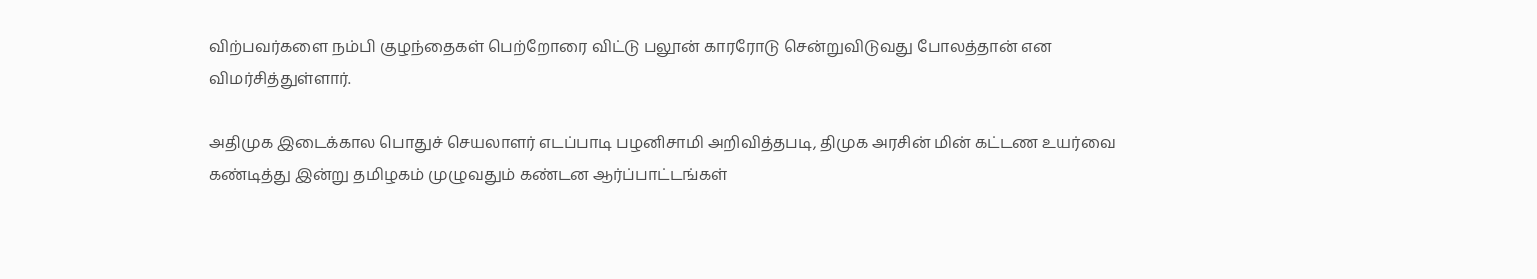விற்பவர்களை நம்பி குழந்தைகள் பெற்றோரை விட்டு பலூன் காரரோடு சென்றுவிடுவது போலத்தான் என விமர்சித்துள்ளார்.

அதிமுக இடைக்கால பொதுச் செயலாளர் எடப்பாடி பழனிசாமி அறிவித்தபடி, திமுக அரசின் மின் கட்டண உயர்வை கண்டித்து இன்று தமிழகம் முழுவதும் கண்டன ஆர்ப்பாட்டங்கள்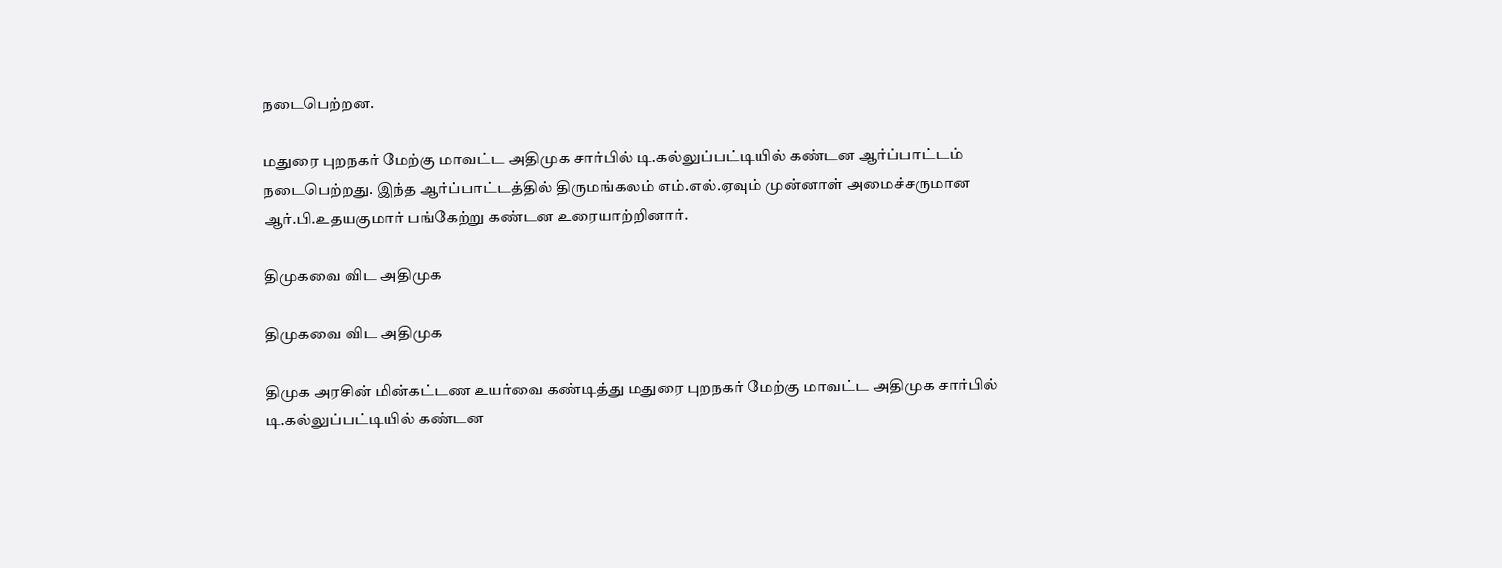நடைபெற்றன.

மதுரை புறநகர் மேற்கு மாவட்ட அதிமுக சார்பில் டி.கல்லுப்பட்டியில் கண்டன ஆர்ப்பாட்டம் நடைபெற்றது. இந்த ஆர்ப்பாட்டத்தில் திருமங்கலம் எம்.எல்.ஏவும் முன்னாள் அமைச்சருமான ஆர்.பி.உதயகுமார் பங்கேற்று கண்டன உரையாற்றினார்.

திமுகவை விட அதிமுக

திமுகவை விட அதிமுக

திமுக அரசின் மின்கட்டண உயர்வை கண்டித்து மதுரை புறநகர் மேற்கு மாவட்ட அதிமுக சார்பில் டி.கல்லுப்பட்டியில் கண்டன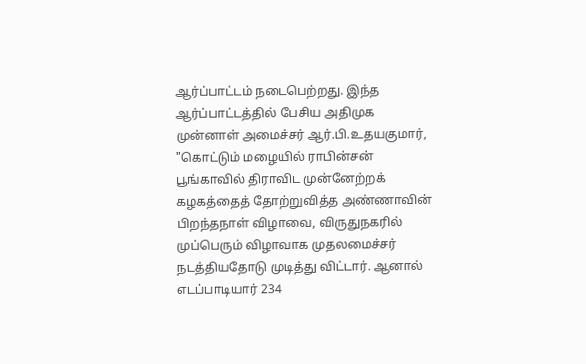ஆர்ப்பாட்டம் நடைபெற்றது. இந்த ஆர்ப்பாட்டத்தில் பேசிய அதிமுக முன்னாள் அமைச்சர் ஆர்.பி.உதயகுமார், "கொட்டும் மழையில் ராபின்சன் பூங்காவில் திராவிட முன்னேற்றக் கழகத்தைத் தோற்றுவித்த அண்ணாவின் பிறந்தநாள் விழாவை, விருதுநகரில் முப்பெரும் விழாவாக முதலமைச்சர் நடத்தியதோடு முடித்து விட்டார். ஆனால் எடப்பாடியார் 234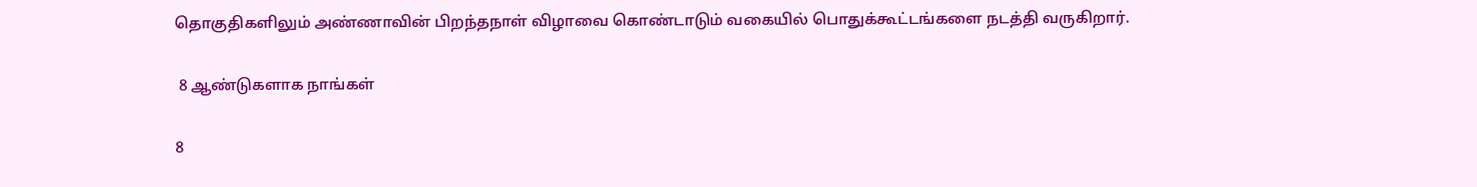தொகுதிகளிலும் அண்ணாவின் பிறந்தநாள் விழாவை கொண்டாடும் வகையில் பொதுக்கூட்டங்களை நடத்தி வருகிறார்.

 8 ஆண்டுகளாக நாங்கள்

8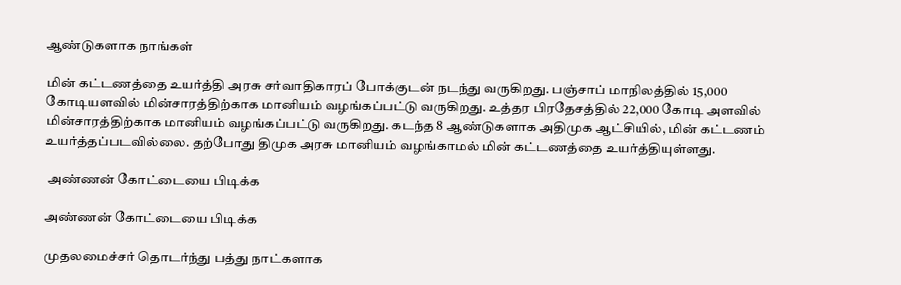ஆண்டுகளாக நாங்கள்

மின் கட்டணத்தை உயர்த்தி அரசு சர்வாதிகாரப் போக்குடன் நடந்து வருகிறது. பஞ்சாப் மாநிலத்தில் 15,000 கோடியளவில் மின்சாரத்திற்காக மானியம் வழங்கப்பட்டு வருகிறது. உத்தர பிரதேசத்தில் 22,000 கோடி அளவில் மின்சாரத்திற்காக மானியம் வழங்கப்பட்டு வருகிறது. கடந்த 8 ஆண்டுகளாக அதிமுக ஆட்சியில், மின் கட்டணம் உயர்த்தப்படவில்லை. தற்போது திமுக அரசு மானியம் வழங்காமல் மின் கட்டணத்தை உயர்த்தியுள்ளது.

 அண்ணன் கோட்டையை பிடிக்க

அண்ணன் கோட்டையை பிடிக்க

முதலமைச்சர் தொடர்ந்து பத்து நாட்களாக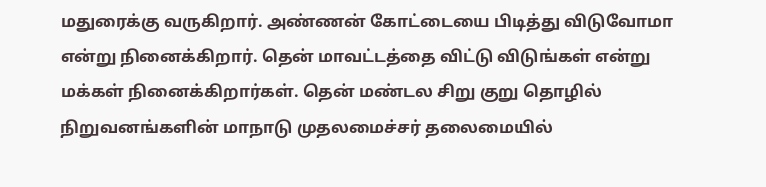மதுரைக்கு வருகிறார். அண்ணன் கோட்டையை பிடித்து விடுவோமா என்று நினைக்கிறார். தென் மாவட்டத்தை விட்டு விடுங்கள் என்று மக்கள் நினைக்கிறார்கள். தென் மண்டல சிறு குறு தொழில் நிறுவனங்களின் மாநாடு முதலமைச்சர் தலைமையில்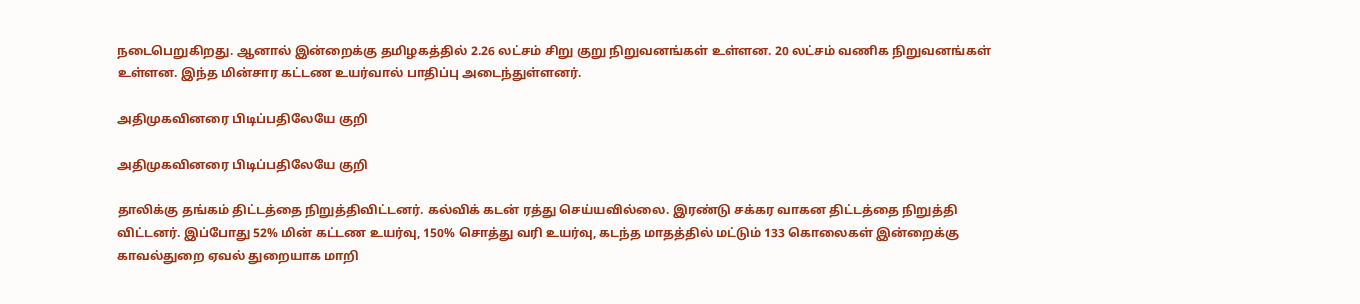நடைபெறுகிறது. ஆனால் இன்றைக்கு தமிழகத்தில் 2.26 லட்சம் சிறு குறு நிறுவனங்கள் உள்ளன. 20 லட்சம் வணிக நிறுவனங்கள் உள்ளன. இந்த மின்சார கட்டண உயர்வால் பாதிப்பு அடைந்துள்ளனர்.

அதிமுகவினரை பிடிப்பதிலேயே குறி

அதிமுகவினரை பிடிப்பதிலேயே குறி

தாலிக்கு தங்கம் திட்டத்தை நிறுத்திவிட்டனர். கல்விக் கடன் ரத்து செய்யவில்லை. இரண்டு சக்கர வாகன திட்டத்தை நிறுத்தி விட்டனர். இப்போது 52% மின் கட்டண உயர்வு, 150% சொத்து வரி உயர்வு, கடந்த மாதத்தில் மட்டும் 133 கொலைகள் இன்றைக்கு காவல்துறை ஏவல் துறையாக மாறி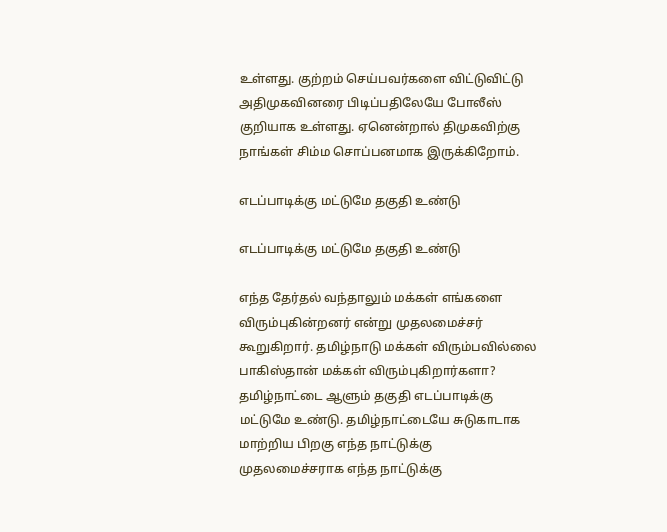உள்ளது. குற்றம் செய்பவர்களை விட்டுவிட்டு அதிமுகவினரை பிடிப்பதிலேயே போலீஸ் குறியாக உள்ளது. ஏனென்றால் திமுகவிற்கு நாங்கள் சிம்ம சொப்பனமாக இருக்கிறோம்.

எடப்பாடிக்கு மட்டுமே தகுதி உண்டு

எடப்பாடிக்கு மட்டுமே தகுதி உண்டு

எந்த தேர்தல் வந்தாலும் மக்கள் எங்களை விரும்புகின்றனர் என்று முதலமைச்சர் கூறுகிறார். தமிழ்நாடு மக்கள் விரும்பவில்லை பாகிஸ்தான் மக்கள் விரும்புகிறார்களா? தமிழ்நாட்டை ஆளும் தகுதி எடப்பாடிக்கு மட்டுமே உண்டு. தமிழ்நாட்டையே சுடுகாடாக மாற்றிய பிறகு எந்த நாட்டுக்கு முதலமைச்சராக எந்த நாட்டுக்கு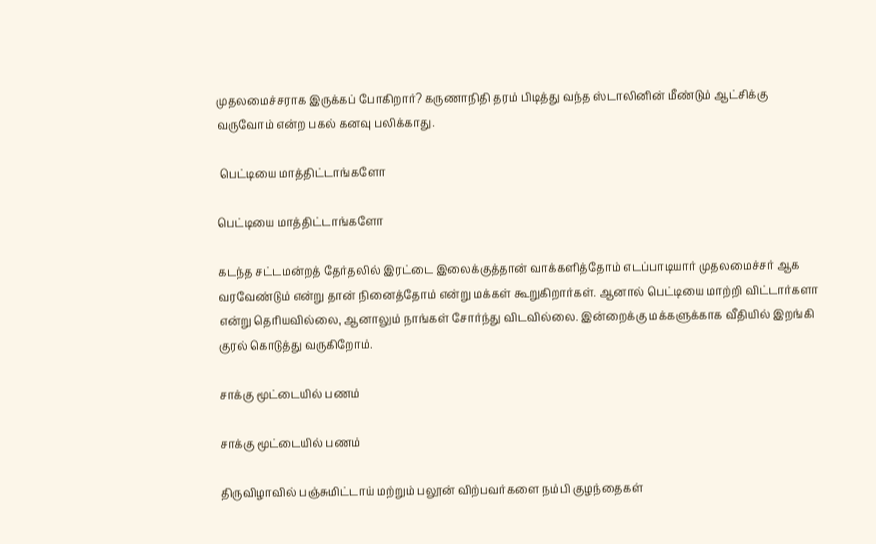முதலமைச்சராக இருக்கப் போகிறார்? கருணாநிதி தரம் பிடித்து வந்த ஸ்டாலினின் மீண்டும் ஆட்சிக்கு வருவோம் என்ற பகல் கனவு பலிக்காது.

 பெட்டியை மாத்திட்டாங்களோ

பெட்டியை மாத்திட்டாங்களோ

கடந்த சட்டமன்றத் தேர்தலில் இரட்டை இலைக்குத்தான் வாக்களித்தோம் எடப்பாடியார் முதலமைச்சர் ஆக வரவேண்டும் என்று தான் நினைத்தோம் என்று மக்கள் கூறுகிறார்கள். ஆனால் பெட்டியை மாற்றி விட்டார்களா என்று தெரியவில்லை, ஆனாலும் நாங்கள் சோர்ந்து விடவில்லை. இன்றைக்கு மக்களுக்காக வீதியில் இறங்கி குரல் கொடுத்து வருகிறோம்.

சாக்கு மூட்டையில் பணம்

சாக்கு மூட்டையில் பணம்

திருவிழாவில் பஞ்சுமிட்டாய் மற்றும் பலூன் விற்பவர்களை நம்பி குழந்தைகள்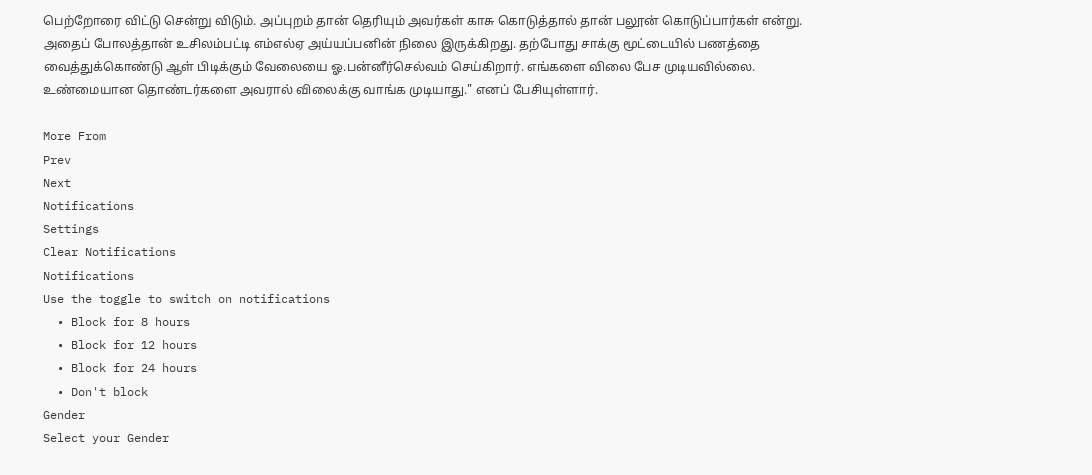பெற்றோரை விட்டு சென்று விடும். அப்புறம் தான் தெரியும் அவர்கள் காசு கொடுத்தால் தான் பலூன் கொடுப்பார்கள் என்று. அதைப் போலத்தான் உசிலம்பட்டி எம்எல்ஏ அய்யப்பனின் நிலை இருக்கிறது. தற்போது சாக்கு மூட்டையில் பணத்தை வைத்துக்கொண்டு ஆள் பிடிக்கும் வேலையை ஓ.பன்னீர்செல்வம் செய்கிறார். எங்களை விலை பேச முடியவில்லை. உண்மையான தொண்டர்களை அவரால் விலைக்கு வாங்க முடியாது." எனப் பேசியுள்ளார்.

More From
Prev
Next
Notifications
Settings
Clear Notifications
Notifications
Use the toggle to switch on notifications
  • Block for 8 hours
  • Block for 12 hours
  • Block for 24 hours
  • Don't block
Gender
Select your Gender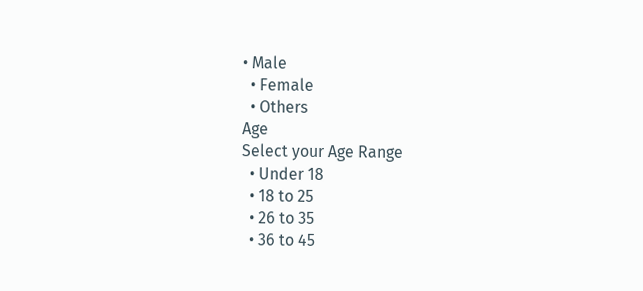• Male
  • Female
  • Others
Age
Select your Age Range
  • Under 18
  • 18 to 25
  • 26 to 35
  • 36 to 45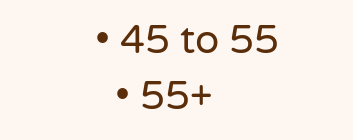• 45 to 55
  • 55+